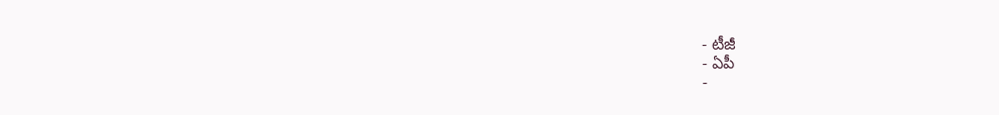- టీజీ
- ఏపీ
-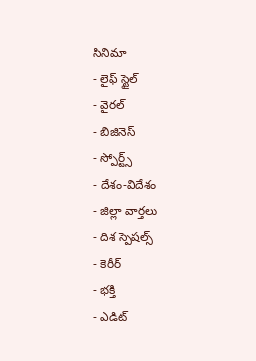సినిమా
- లైఫ్ స్టైల్
- వైరల్
- బిజినెస్
- స్పోర్ట్స్
- దేశం-విదేశం
- జిల్లా వార్తలు
- దిశ స్పెషల్స్
- కెరీర్
- భక్తి
- ఎడిట్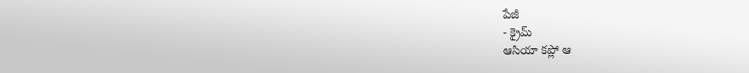పేజీ
- క్రైమ్
ఆసియా కప్లో ఆ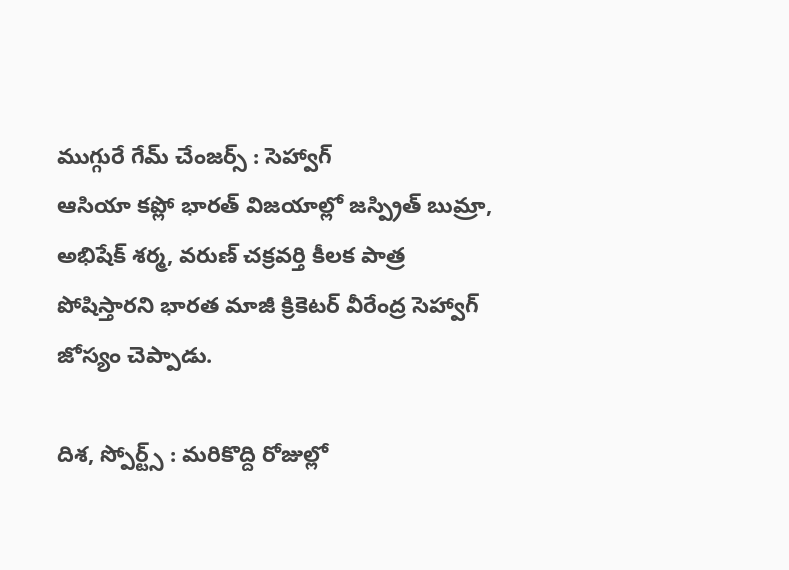ముగ్గురే గేమ్ చేంజర్స్ : సెహ్వాగ్
ఆసియా కప్లో భారత్ విజయాల్లో జస్ప్రిత్ బుమ్రా, అభిషేక్ శర్మ, వరుణ్ చక్రవర్తి కీలక పాత్ర పోషిస్తారని భారత మాజీ క్రికెటర్ వీరేంద్ర సెహ్వాగ్ జోస్యం చెప్పాడు.

దిశ, స్పోర్ట్స్ : మరికొద్ది రోజుల్లో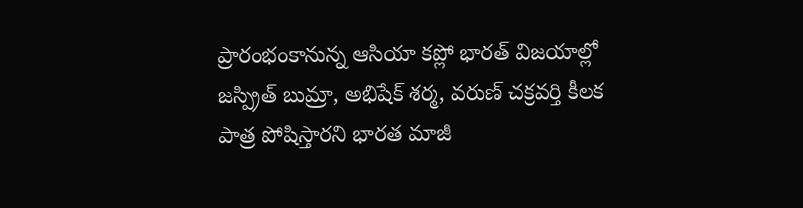ప్రారంభంకానున్న ఆసియా కప్లో భారత్ విజయాల్లో జస్ప్రిత్ బుమ్రా, అభిషేక్ శర్మ, వరుణ్ చక్రవర్తి కీలక పాత్ర పోషిస్తారని భారత మాజీ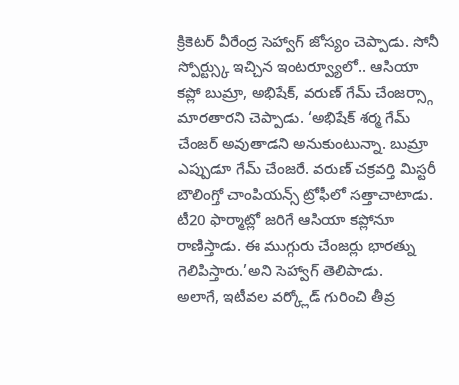క్రికెటర్ వీరేంద్ర సెహ్వాగ్ జోస్యం చెప్పాడు. సోనీ స్పోర్ట్స్కు ఇచ్చిన ఇంటర్వ్యూలో.. ఆసియా కప్లో బుమ్రా, అభిషేక్, వరుణ్ గేమ్ చేంజర్స్గా మారతారని చెప్పాడు. ‘అభిషేక్ శర్మ గేమ్ చేంజర్ అవుతాడని అనుకుంటున్నా. బుమ్రా ఎప్పుడూ గేమ్ చేంజరే. వరుణ్ చక్రవర్తి మిస్టరీ బౌలింగ్తో చాంపియన్స్ ట్రోఫీలో సత్తాచాటాడు. టీ20 ఫార్మాట్లో జరిగే ఆసియా కప్లోనూ రాణిస్తాడు. ఈ ముగ్గురు చేంజర్లు భారత్ను గెలిపిస్తారు.’అని సెహ్వాగ్ తెలిపాడు.
అలాగే, ఇటీవల వర్క్లోడ్ గురించి తీవ్ర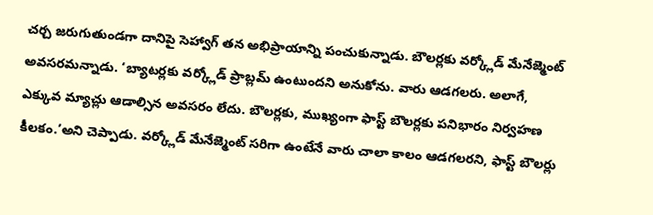చర్చ జరుగుతుండగా దానిపై సెహ్వాగ్ తన అభిప్రాయాన్ని పంచుకున్నాడు. బౌలర్లకు వర్క్లోడ్ మేనేజ్మెంట్ అవసరమన్నాడు. ‘బ్యాటర్లకు వర్క్లోడ్ ప్రాబ్లమ్ ఉంటుందని అనుకోను. వారు ఆడగలరు. అలాగే, ఎక్కువ మ్యాచ్లు ఆడాల్సిన అవసరం లేదు. బౌలర్లకు, ముఖ్యంగా ఫాస్ట్ బౌలర్లకు పనిభారం నిర్వహణ కీలకం.’అని చెప్పాడు. వర్క్లోడ్ మేనేజ్మెంట్ సరిగా ఉంటేనే వారు చాలా కాలం ఆడగలరని, ఫాస్ట్ బౌలర్లు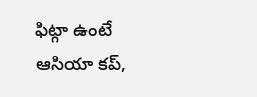ఫిట్గా ఉంటే ఆసియా కప్,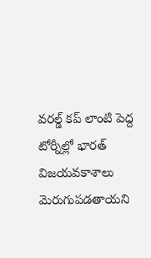వరల్డ్ కప్ లాంటి పెద్ద టోర్నీల్లో భారత్ విజయవకాశాలు మెరుగుపడతాయని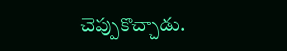చెప్పుకొచ్చాడు.